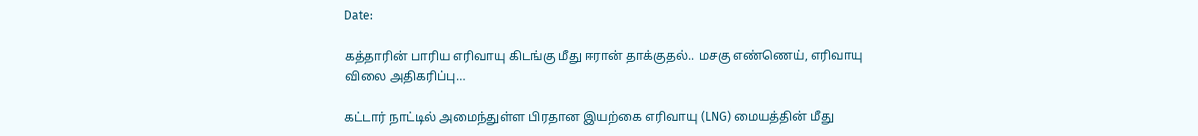Date:

கத்தாரின் பாரிய எரிவாயு கிடங்கு மீது ஈரான் தாக்குதல்.. மசகு எண்ணெய், எரிவாயு விலை அதிகரிப்பு…

கட்டார் நாட்டில் அமைந்துள்ள பிரதான இயற்கை எரிவாயு (LNG) மையத்தின் மீது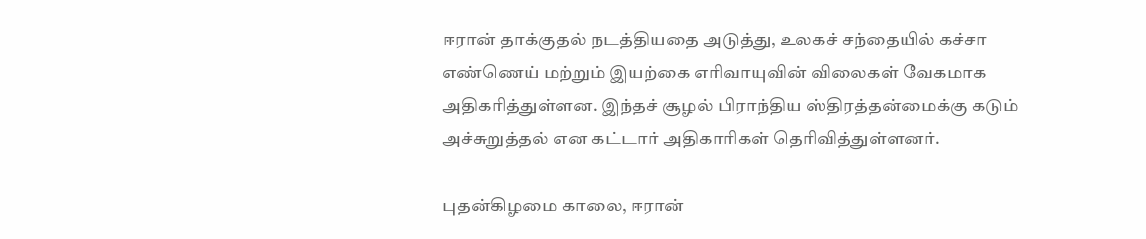ஈரான் தாக்குதல் நடத்தியதை அடுத்து, உலகச் சந்தையில் கச்சா எண்ணெய் மற்றும் இயற்கை எரிவாயுவின் விலைகள் வேகமாக அதிகரித்துள்ளன. இந்தச் சூழல் பிராந்திய ஸ்திரத்தன்மைக்கு கடும் அச்சுறுத்தல் என கட்டார் அதிகாரிகள் தெரிவித்துள்ளனர்.

புதன்கிழமை காலை, ஈரான்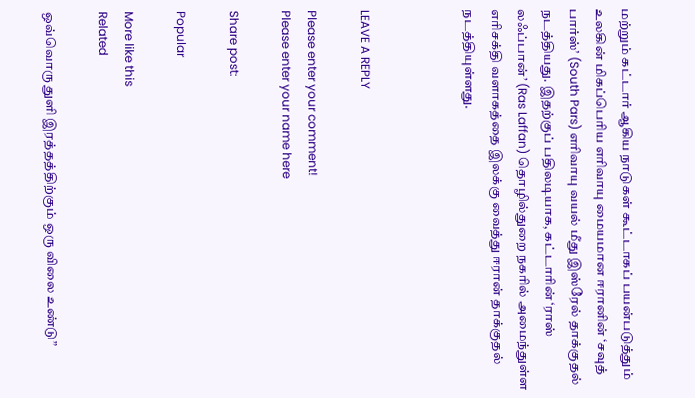மற்றும் கட்டார் ஆகிய நாடுகள் கூட்டாகப் பயன்படுத்தும் உலகின் மிகப்பெரிய எரிவாயு மையமான ஈரானின் ‘சவுத் பார்ஸ்’ (South Pars) எரிவாயு வயல் மீது இஸ்ரேல் தாக்குதல் நடத்தியது. இதற்குப் பதிலடியாக, கட்டாரின் ‘ராஸ் லஃப்பான்’ (Ras Laffan) தொழில்துறை நகரில் அமைந்துள்ள எரிசக்தி வளாகத்தை இலக்கு வைத்து ஈரான் தாக்குதல் நடத்தியுள்ளது.



LEAVE A REPLY

Please enter your comment!
Please enter your name here

Share post:

Popular

More like this
Related

ஒவ்வொரு துளி இரத்தத்திற்கும் ஒரு விலை உண்டு”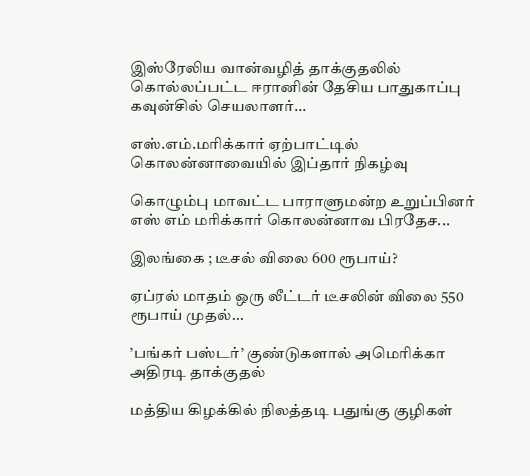இஸ்‌ரேலிய வான்வழித் தாக்குதலில் கொல்லப்பட்ட ஈரானின் தேசிய பாதுகாப்பு கவுன்சில் செயலாளர்...

எஸ்.எம்.மரிக்கார் ஏற்பாட்டில் கொலன்னாவையில் இப்தார் நிகழ்வு

கொழும்பு மாவட்ட பாராளுமன்ற உறுப்பினர் எஸ் எம் மரிக்கார் கொலன்னாவ பிரதேச...

இலங்கை ; டீசல் விலை 600 ரூபாய்?

ஏப்ரல் மாதம் ஒரு லீட்டர் டீசலின் விலை 550 ரூபாய் முதல்...

’பங்கர் பஸ்டர்’ குண்டுகளால் அமெரிக்கா அதிரடி தாக்குதல்

மத்திய கிழக்கில் நிலத்தடி பதுங்கு குழிகள்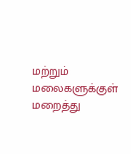மற்றும் மலைகளுக்குள் மறைத்து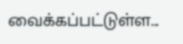வைக்கப்பட்டுள்ள...